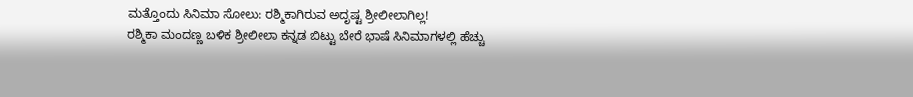ಮತ್ತೊಂದು ಸಿನಿಮಾ ಸೋಲು: ರಶ್ಮಿಕಾಗಿರುವ ಅದೃಷ್ಟ ಶ್ರೀಲೀಲಾಗಿಲ್ಲ!
ರಶ್ಮಿಕಾ ಮಂದಣ್ಣ ಬಳಿಕ ಶ್ರೀಲೀಲಾ ಕನ್ನಡ ಬಿಟ್ಟು ಬೇರೆ ಭಾಷೆ ಸಿನಿಮಾಗಳಲ್ಲಿ ಹೆಚ್ಚು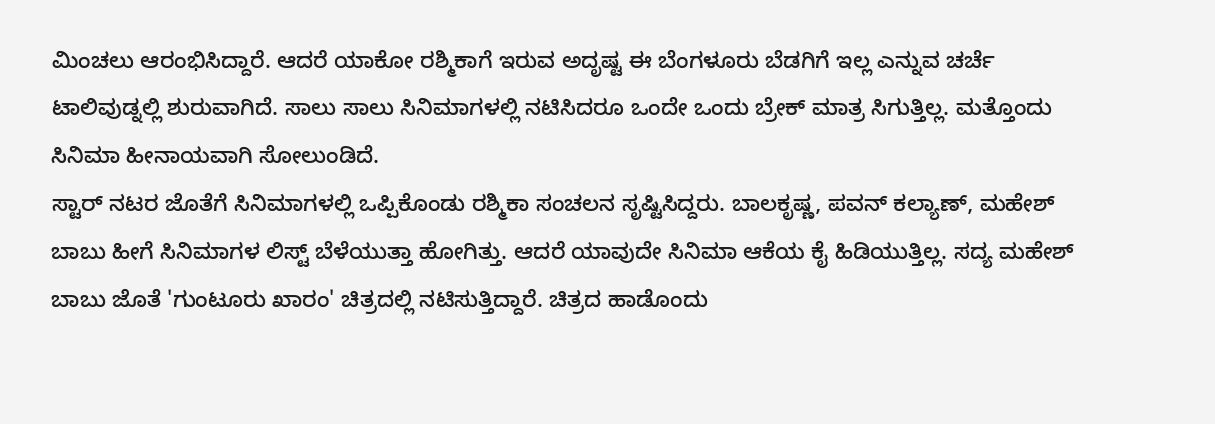ಮಿಂಚಲು ಆರಂಭಿಸಿದ್ದಾರೆ. ಆದರೆ ಯಾಕೋ ರಶ್ಮಿಕಾಗೆ ಇರುವ ಅದೃಷ್ಟ ಈ ಬೆಂಗಳೂರು ಬೆಡಗಿಗೆ ಇಲ್ಲ ಎನ್ನುವ ಚರ್ಚೆ ಟಾಲಿವುಡ್ನಲ್ಲಿ ಶುರುವಾಗಿದೆ. ಸಾಲು ಸಾಲು ಸಿನಿಮಾಗಳಲ್ಲಿ ನಟಿಸಿದರೂ ಒಂದೇ ಒಂದು ಬ್ರೇಕ್ ಮಾತ್ರ ಸಿಗುತ್ತಿಲ್ಲ. ಮತ್ತೊಂದು ಸಿನಿಮಾ ಹೀನಾಯವಾಗಿ ಸೋಲುಂಡಿದೆ.
ಸ್ಟಾರ್ ನಟರ ಜೊತೆಗೆ ಸಿನಿಮಾಗಳಲ್ಲಿ ಒಪ್ಪಿಕೊಂಡು ರಶ್ಮಿಕಾ ಸಂಚಲನ ಸೃಷ್ಟಿಸಿದ್ದರು. ಬಾಲಕೃಷ್ಣ, ಪವನ್ ಕಲ್ಯಾಣ್, ಮಹೇಶ್ ಬಾಬು ಹೀಗೆ ಸಿನಿಮಾಗಳ ಲಿಸ್ಟ್ ಬೆಳೆಯುತ್ತಾ ಹೋಗಿತ್ತು. ಆದರೆ ಯಾವುದೇ ಸಿನಿಮಾ ಆಕೆಯ ಕೈ ಹಿಡಿಯುತ್ತಿಲ್ಲ. ಸದ್ಯ ಮಹೇಶ್ ಬಾಬು ಜೊತೆ 'ಗುಂಟೂರು ಖಾರಂ' ಚಿತ್ರದಲ್ಲಿ ನಟಿಸುತ್ತಿದ್ದಾರೆ. ಚಿತ್ರದ ಹಾಡೊಂದು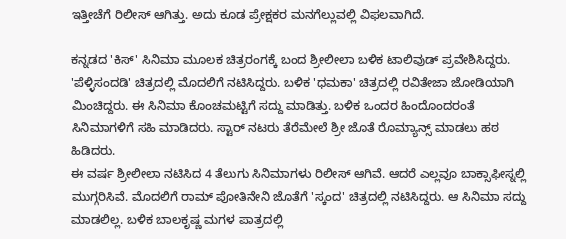ಇತ್ತೀಚೆಗೆ ರಿಲೀಸ್ ಆಗಿತ್ತು. ಅದು ಕೂಡ ಪ್ರೇಕ್ಷಕರ ಮನಗೆಲ್ಲುವಲ್ಲಿ ವಿಫಲವಾಗಿದೆ.

ಕನ್ನಡದ 'ಕಿಸ್' ಸಿನಿಮಾ ಮೂಲಕ ಚಿತ್ರರಂಗಕ್ಕೆ ಬಂದ ಶ್ರೀಲೀಲಾ ಬಳಿಕ ಟಾಲಿವುಡ್ ಪ್ರವೇಶಿಸಿದ್ದರು. 'ಪೆಳ್ಳಿಸಂದಡಿ' ಚಿತ್ರದಲ್ಲಿ ಮೊದಲಿಗೆ ನಟಿಸಿದ್ದರು. ಬಳಿಕ 'ಧಮಕಾ' ಚಿತ್ರದಲ್ಲಿ ರವಿತೇಜಾ ಜೋಡಿಯಾಗಿ ಮಿಂಚಿದ್ದರು. ಈ ಸಿನಿಮಾ ಕೊಂಚಮಟ್ಟಿಗೆ ಸದ್ದು ಮಾಡಿತ್ತು. ಬಳಿಕ ಒಂದರ ಹಿಂದೊಂದರಂತೆ ಸಿನಿಮಾಗಳಿಗೆ ಸಹಿ ಮಾಡಿದರು. ಸ್ಟಾರ್ ನಟರು ತೆರೆಮೇಲೆ ಶ್ರೀ ಜೊತೆ ರೊಮ್ಯಾನ್ಸ್ ಮಾಡಲು ಹಠ ಹಿಡಿದರು.
ಈ ವರ್ಷ ಶ್ರೀಲೀಲಾ ನಟಿಸಿದ 4 ತೆಲುಗು ಸಿನಿಮಾಗಳು ರಿಲೀಸ್ ಆಗಿವೆ. ಆದರೆ ಎಲ್ಲವೂ ಬಾಕ್ಸಾಫೀಸ್ನಲ್ಲಿ ಮುಗ್ಗರಿಸಿವೆ. ಮೊದಲಿಗೆ ರಾಮ್ ಪೋತಿನೇನಿ ಜೊತೆಗೆ 'ಸ್ಕಂದ' ಚಿತ್ರದಲ್ಲಿ ನಟಿಸಿದ್ದರು. ಆ ಸಿನಿಮಾ ಸದ್ದು ಮಾಡಲಿಲ್ಲ. ಬಳಿಕ ಬಾಲಕೃಷ್ಣ ಮಗಳ ಪಾತ್ರದಲ್ಲಿ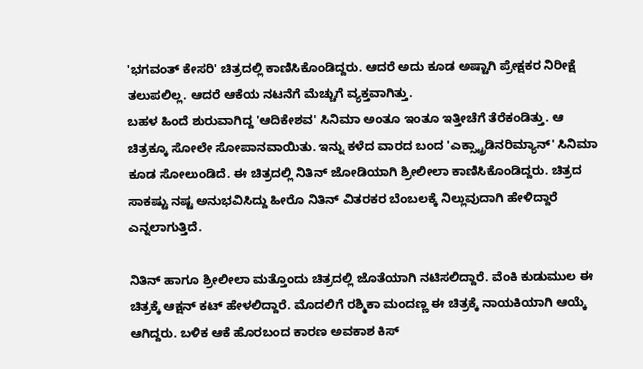'ಭಗವಂತ್ ಕೇಸರಿ' ಚಿತ್ರದಲ್ಲಿ ಕಾಣಿಸಿಕೊಂಡಿದ್ದರು. ಆದರೆ ಅದು ಕೂಡ ಅಷ್ಟಾಗಿ ಪ್ರೇಕ್ಷಕರ ನಿರೀಕ್ಷೆ ತಲುಪಲಿಲ್ಲ. ಆದರೆ ಆಕೆಯ ನಟನೆಗೆ ಮೆಚ್ಚುಗೆ ವ್ಯಕ್ತವಾಗಿತ್ತು.
ಬಹಳ ಹಿಂದೆ ಶುರುವಾಗಿದ್ದ 'ಆದಿಕೇಶವ' ಸಿನಿಮಾ ಅಂತೂ ಇಂತೂ ಇತ್ತೀಚೆಗೆ ತೆರೆಕಂಡಿತ್ತು. ಆ ಚಿತ್ರಕ್ಕೂ ಸೋಲೇ ಸೋಪಾನವಾಯಿತು. ಇನ್ನು ಕಳೆದ ವಾರದ ಬಂದ 'ಎಕ್ಸ್ಟ್ರಾಡಿನರಿಮ್ಯಾನ್' ಸಿನಿಮಾ ಕೂಡ ಸೋಲುಂಡಿದೆ. ಈ ಚಿತ್ರದಲ್ಲಿ ನಿತಿನ್ ಜೋಡಿಯಾಗಿ ಶ್ರೀಲೀಲಾ ಕಾಣಿಸಿಕೊಂಡಿದ್ದರು. ಚಿತ್ರದ ಸಾಕಷ್ಟು ನಷ್ಟ ಅನುಭವಿಸಿದ್ದು ಹೀರೊ ನಿತಿನ್ ವಿತರಕರ ಬೆಂಬಲಕ್ಕೆ ನಿಲ್ಲುವುದಾಗಿ ಹೇಳಿದ್ದಾರೆ ಎನ್ನಲಾಗುತ್ತಿದೆ.

ನಿತಿನ್ ಹಾಗೂ ಶ್ರೀಲೀಲಾ ಮತ್ತೊಂದು ಚಿತ್ರದಲ್ಲಿ ಜೊತೆಯಾಗಿ ನಟಿಸಲಿದ್ದಾರೆ. ವೆಂಕಿ ಕುಡುಮುಲ ಈ ಚಿತ್ರಕ್ಕೆ ಆಕ್ಷನ್ ಕಟ್ ಹೇಳಲಿದ್ದಾರೆ. ಮೊದಲಿಗೆ ರಶ್ಮಿಕಾ ಮಂದಣ್ಣ ಈ ಚಿತ್ರಕ್ಕೆ ನಾಯಕಿಯಾಗಿ ಆಯ್ಕೆ ಆಗಿದ್ದರು. ಬಳಿಕ ಆಕೆ ಹೊರಬಂದ ಕಾರಣ ಅವಕಾಶ ಕಿಸ್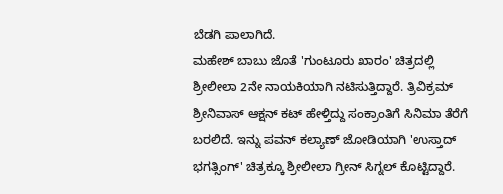ಬೆಡಗಿ ಪಾಲಾಗಿದೆ.
ಮಹೇಶ್ ಬಾಬು ಜೊತೆ 'ಗುಂಟೂರು ಖಾರಂ' ಚಿತ್ರದಲ್ಲಿ ಶ್ರೀಲೀಲಾ 2ನೇ ನಾಯಕಿಯಾಗಿ ನಟಿಸುತ್ತಿದ್ದಾರೆ. ತ್ರಿವಿಕ್ರಮ್ ಶ್ರೀನಿವಾಸ್ ಆಕ್ಷನ್ ಕಟ್ ಹೇಳ್ತಿದ್ದು ಸಂಕ್ರಾಂತಿಗೆ ಸಿನಿಮಾ ತೆರೆಗೆ ಬರಲಿದೆ. ಇನ್ನು ಪವನ್ ಕಲ್ಯಾಣ್ ಜೋಡಿಯಾಗಿ 'ಉಸ್ತಾದ್ ಭಗತ್ಸಿಂಗ್' ಚಿತ್ರಕ್ಕೂ ಶ್ರೀಲೀಲಾ ಗ್ರೀನ್ ಸಿಗ್ನಲ್ ಕೊಟ್ಟಿದ್ದಾರೆ.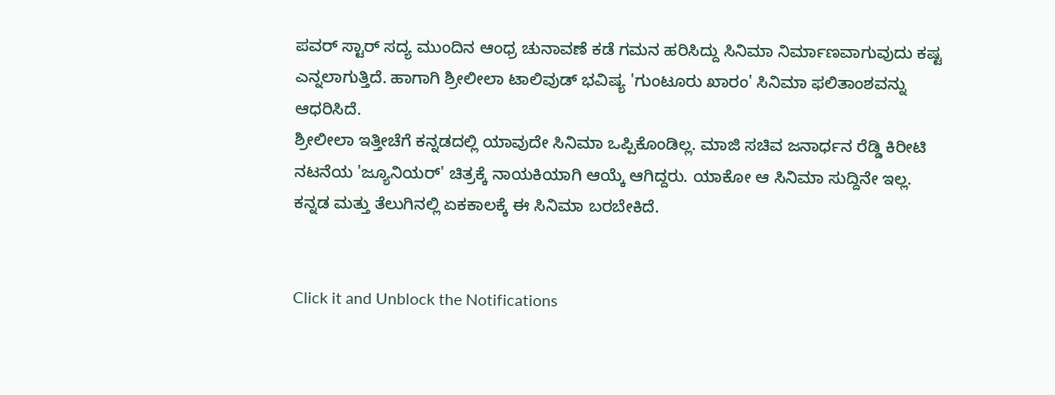ಪವರ್ ಸ್ಟಾರ್ ಸದ್ಯ ಮುಂದಿನ ಆಂಧ್ರ ಚುನಾವಣೆ ಕಡೆ ಗಮನ ಹರಿಸಿದ್ದು ಸಿನಿಮಾ ನಿರ್ಮಾಣವಾಗುವುದು ಕಷ್ಟ ಎನ್ನಲಾಗುತ್ತಿದೆ. ಹಾಗಾಗಿ ಶ್ರೀಲೀಲಾ ಟಾಲಿವುಡ್ ಭವಿಷ್ಯ 'ಗುಂಟೂರು ಖಾರಂ' ಸಿನಿಮಾ ಫಲಿತಾಂಶವನ್ನು ಆಧರಿಸಿದೆ.
ಶ್ರೀಲೀಲಾ ಇತ್ತೀಚೆಗೆ ಕನ್ನಡದಲ್ಲಿ ಯಾವುದೇ ಸಿನಿಮಾ ಒಪ್ಪಿಕೊಂಡಿಲ್ಲ. ಮಾಜಿ ಸಚಿವ ಜನಾರ್ಧನ ರೆಡ್ಡಿ ಕಿರೀಟಿ ನಟನೆಯ 'ಜ್ಯೂನಿಯರ್' ಚಿತ್ರಕ್ಕೆ ನಾಯಕಿಯಾಗಿ ಆಯ್ಕೆ ಆಗಿದ್ದರು. ಯಾಕೋ ಆ ಸಿನಿಮಾ ಸುದ್ದಿನೇ ಇಲ್ಲ. ಕನ್ನಡ ಮತ್ತು ತೆಲುಗಿನಲ್ಲಿ ಏಕಕಾಲಕ್ಕೆ ಈ ಸಿನಿಮಾ ಬರಬೇಕಿದೆ.


Click it and Unblock the Notifications